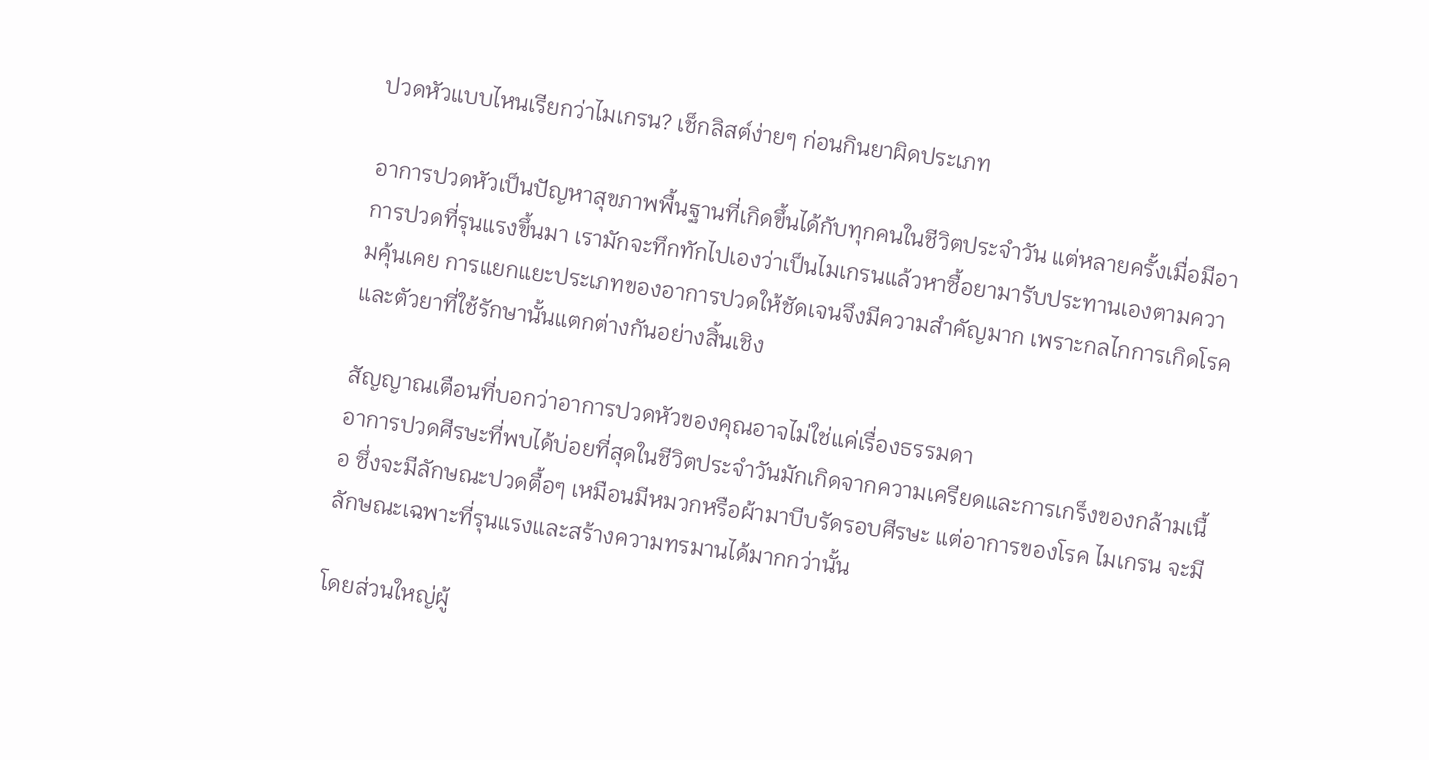ปวดหัวแบบไหนเรียกว่าไมเกรน? เช็กลิสต์ง่ายๆ ก่อนกินยาผิดประเภท

อาการปวดหัวเป็นปัญหาสุขภาพพื้นฐานที่เกิดขึ้นได้กับทุกคนในชีวิตประจำวัน แต่หลายครั้งเมื่อมีอาการปวดที่รุนแรงขึ้นมา เรามักจะทึกทักไปเองว่าเป็นไมเกรนแล้วหาซื้อยามารับประทานเองตามความคุ้นเคย การแยกแยะประเภทของอาการปวดให้ชัดเจนจึงมีความสำคัญมาก เพราะกลไกการเกิดโรคและตัวยาที่ใช้รักษานั้นแตกต่างกันอย่างสิ้นเชิง

สัญญาณเตือนที่บอกว่าอาการปวดหัวของคุณอาจไม่ใช่แค่เรื่องธรรมดา
อาการปวดศีรษะที่พบได้บ่อยที่สุดในชีวิตประจำวันมักเกิดจากความเครียดและการเกร็งของกล้ามเนื้อ ซึ่งจะมีลักษณะปวดตื้อๆ เหมือนมีหมวกหรือผ้ามาบีบรัดรอบศีรษะ แต่อาการของโรค ไมเกรน จะมีลักษณะเฉพาะที่รุนแรงและสร้างความทรมานได้มากกว่านั้น

โดยส่วนใหญ่ผู้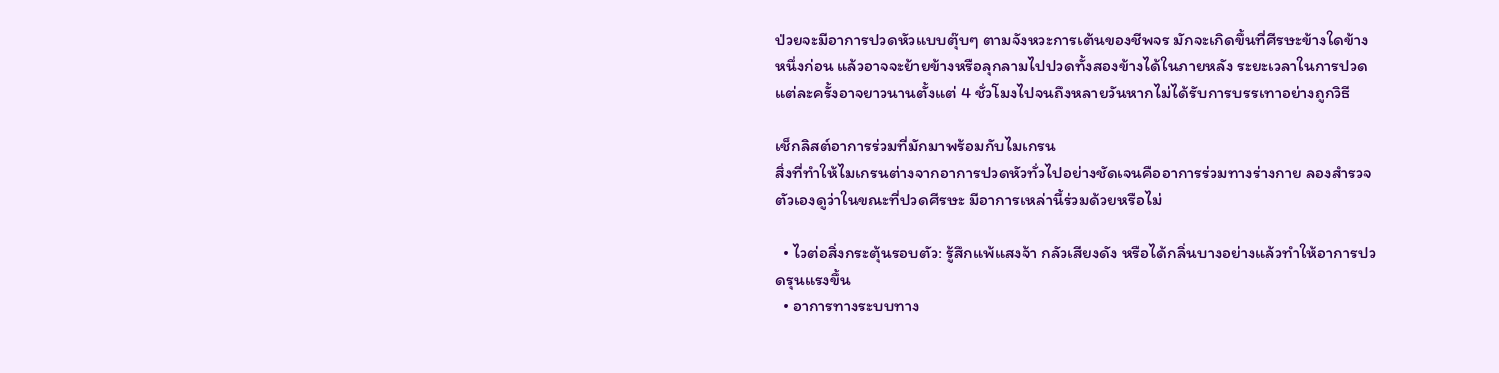ป่วยจะมีอาการปวดหัวแบบตุ๊บๆ ตามจังหวะการเต้นของชีพจร มักจะเกิดขึ้นที่ศีรษะข้างใดข้างหนึ่งก่อน แล้วอาจจะย้ายข้างหรือลุกลามไปปวดทั้งสองข้างได้ในภายหลัง ระยะเวลาในการปวดแต่ละครั้งอาจยาวนานตั้งแต่ 4 ชั่วโมงไปจนถึงหลายวันหากไม่ได้รับการบรรเทาอย่างถูกวิธี

เช็กลิสต์อาการร่วมที่มักมาพร้อมกับไมเกรน
สิ่งที่ทำให้ไมเกรนต่างจากอาการปวดหัวทั่วไปอย่างชัดเจนคืออาการร่วมทางร่างกาย ลองสำรวจตัวเองดูว่าในขณะที่ปวดศีรษะ มีอาการเหล่านี้ร่วมด้วยหรือไม่

  • ไวต่อสิ่งกระตุ้นรอบตัว: รู้สึกแพ้แสงจ้า กลัวเสียงดัง หรือได้กลิ่นบางอย่างแล้วทำให้อาการปวดรุนแรงขึ้น
  • อาการทางระบบทาง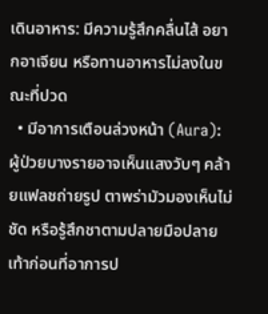เดินอาหาร: มีความรู้สึกคลื่นไส้ อยากอาเจียน หรือทานอาหารไม่ลงในขณะที่ปวด
  • มีอาการเตือนล่วงหน้า (Aura): ผู้ป่วยบางรายอาจเห็นแสงวับๆ คล้ายแฟลชถ่ายรูป ตาพร่ามัวมองเห็นไม่ชัด หรือรู้สึกชาตามปลายมือปลายเท้าก่อนที่อาการป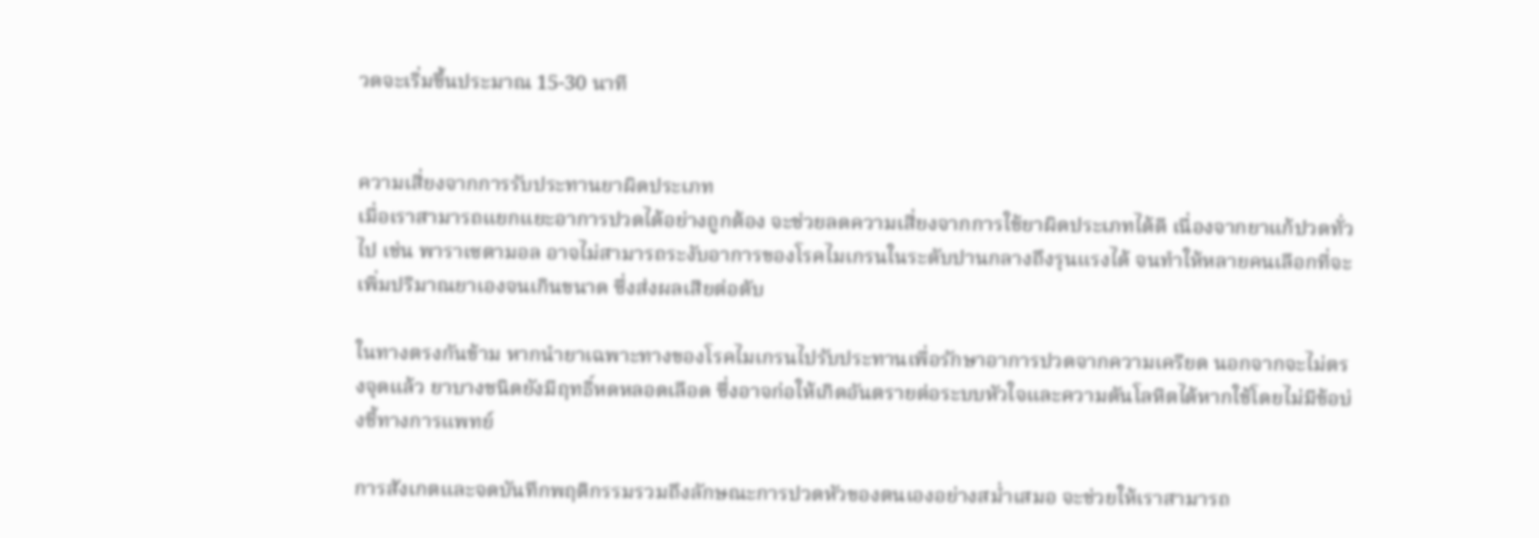วดจะเริ่มขึ้นประมาณ 15-30 นาที


ความเสี่ยงจากการรับประทานยาผิดประเภท
เมื่อเราสามารถแยกแยะอาการปวดได้อย่างถูกต้อง จะช่วยลดความเสี่ยงจากการใช้ยาผิดประเภทได้ดี เนื่องจากยาแก้ปวดทั่วไป เช่น พาราเซตามอล อาจไม่สามารถระงับอาการของโรคไมเกรนในระดับปานกลางถึงรุนแรงได้ จนทำให้หลายคนเลือกที่จะเพิ่มปริมาณยาเองจนเกินขนาด ซึ่งส่งผลเสียต่อตับ

ในทางตรงกันข้าม หากนำยาเฉพาะทางของโรคไมเกรนไปรับประทานเพื่อรักษาอาการปวดจากความเครียด นอกจากจะไม่ตรงจุดแล้ว ยาบางชนิดยังมีฤทธิ์หดหลอดเลือด ซึ่งอาจก่อให้เกิดอันตรายต่อระบบหัวใจและความดันโลหิตได้หากใช้โดยไม่มีข้อบ่งชี้ทางการแพทย์

การสังเกตและจดบันทึกพฤติกรรมรวมถึงลักษณะการปวดหัวของตนเองอย่างสม่ำเสมอ จะช่วยให้เราสามารถ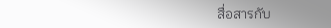สื่อสารกับ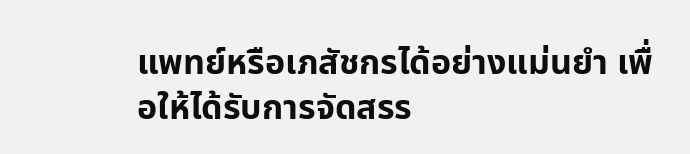แพทย์หรือเภสัชกรได้อย่างแม่นยำ เพื่อให้ได้รับการจัดสรร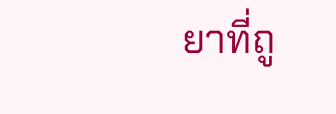ยาที่ถู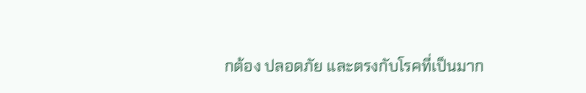กต้อง ปลอดภัย และตรงกับโรคที่เป็นมาก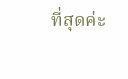ที่สุดค่ะ